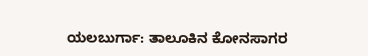ಯಲಬುರ್ಗಾ: ತಾಲೂಕಿನ ಕೋನಸಾಗರ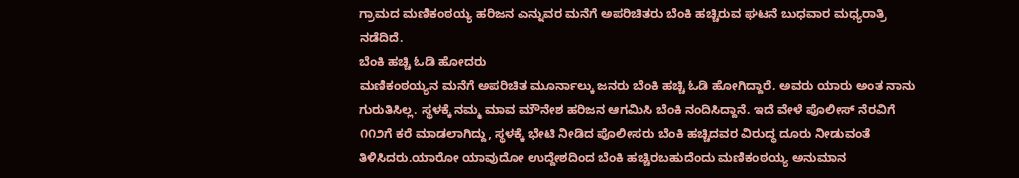ಗ್ರಾಮದ ಮಣಿಕಂಠಯ್ಯ ಹರಿಜನ ಎನ್ನುವರ ಮನೆಗೆ ಅಪರಿಚಿತರು ಬೆಂಕಿ ಹಚ್ಚಿರುವ ಘಟನೆ ಬುಧವಾರ ಮಧ್ಯರಾತ್ರಿ ನಡೆದಿದೆ.
ಬೆಂಕಿ ಹಚ್ಚಿ ಓಡಿ ಹೋದರು
ಮಣಿಕಂಠಯ್ಯನ ಮನೆಗೆ ಅಪರಿಚಿತ ಮೂರ್ನಾಲ್ಕು ಜನರು ಬೆಂಕಿ ಹಚ್ಚಿ ಓಡಿ ಹೋಗಿದ್ದಾರೆ. ಅವರು ಯಾರು ಅಂತ ನಾನು ಗುರುತಿಸಿಲ್ಲ. ಸ್ಥಳಕ್ಕೆ ನಮ್ಮ ಮಾವ ಮೌನೇಶ ಹರಿಜನ ಆಗಮಿಸಿ ಬೆಂಕಿ ನಂದಿಸಿದ್ದಾನೆ. ಇದೆ ವೇಳೆ ಪೊಲೀಸ್ ನೆರವಿಗೆ ೧೧೨ಗೆ ಕರೆ ಮಾಡಲಾಗಿದ್ದು, ಸ್ಥಳಕ್ಕೆ ಭೇಟಿ ನೀಡಿದ ಪೊಲೀಸರು ಬೆಂಕಿ ಹಚ್ಚಿದವರ ವಿರುದ್ಧ ದೂರು ನೀಡುವಂತೆ ತಿಳಿಸಿದರು.ಯಾರೋ ಯಾವುದೋ ಉದ್ದೇಶದಿಂದ ಬೆಂಕಿ ಹಚ್ಚಿರಬಹುದೆಂದು ಮಣಿಕಂಠಯ್ಯ ಅನುಮಾನ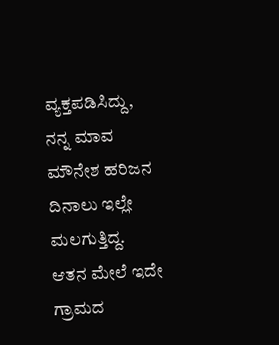ವ್ಯಕ್ತಪಡಿಸಿದ್ದು, ನನ್ನ ಮಾವ ಮೌನೇಶ ಹರಿಜನ ದಿನಾಲು ಇಲ್ಲೇ ಮಲಗುತ್ತಿದ್ದ. ಆತನ ಮೇಲೆ ಇದೇ ಗ್ರಾಮದ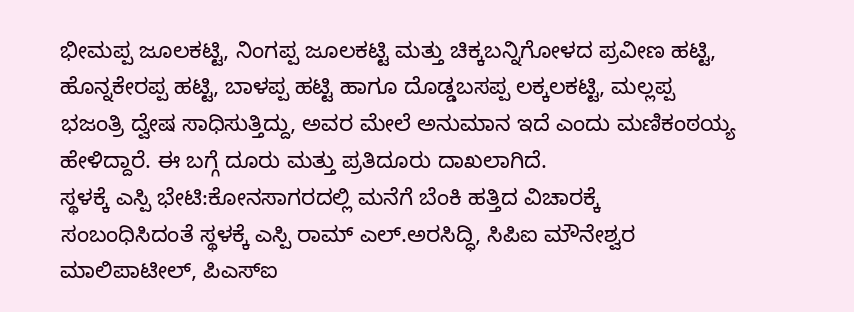ಭೀಮಪ್ಪ ಜೂಲಕಟ್ಟಿ, ನಿಂಗಪ್ಪ ಜೂಲಕಟ್ಟಿ ಮತ್ತು ಚಿಕ್ಕಬನ್ನಿಗೋಳದ ಪ್ರವೀಣ ಹಟ್ಟಿ, ಹೊನ್ನಕೇರಪ್ಪ ಹಟ್ಟಿ, ಬಾಳಪ್ಪ ಹಟ್ಟಿ ಹಾಗೂ ದೊಡ್ಡಬಸಪ್ಪ ಲಕ್ಕಲಕಟ್ಟಿ, ಮಲ್ಲಪ್ಪ ಭಜಂತ್ರಿ ದ್ವೇಷ ಸಾಧಿಸುತ್ತಿದ್ದು, ಅವರ ಮೇಲೆ ಅನುಮಾನ ಇದೆ ಎಂದು ಮಣಿಕಂಠಯ್ಯ ಹೇಳಿದ್ದಾರೆ. ಈ ಬಗ್ಗೆ ದೂರು ಮತ್ತು ಪ್ರತಿದೂರು ದಾಖಲಾಗಿದೆ.
ಸ್ಥಳಕ್ಕೆ ಎಸ್ಪಿ ಭೇಟಿ:ಕೋನಸಾಗರದಲ್ಲಿ ಮನೆಗೆ ಬೆಂಕಿ ಹತ್ತಿದ ವಿಚಾರಕ್ಕೆ ಸಂಬಂಧಿಸಿದಂತೆ ಸ್ಥಳಕ್ಕೆ ಎಸ್ಪಿ ರಾಮ್ ಎಲ್.ಅರಸಿದ್ಧಿ, ಸಿಪಿಐ ಮೌನೇಶ್ವರ ಮಾಲಿಪಾಟೀಲ್, ಪಿಎಸ್ಐ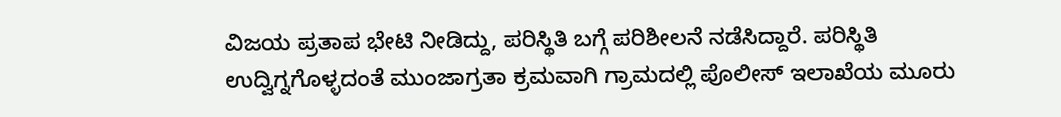ವಿಜಯ ಪ್ರತಾಪ ಭೇಟಿ ನೀಡಿದ್ದು, ಪರಿಸ್ಥಿತಿ ಬಗ್ಗೆ ಪರಿಶೀಲನೆ ನಡೆಸಿದ್ದಾರೆ. ಪರಿಸ್ಥಿತಿ ಉದ್ವಿಗ್ನಗೊಳ್ಳದಂತೆ ಮುಂಜಾಗ್ರತಾ ಕ್ರಮವಾಗಿ ಗ್ರಾಮದಲ್ಲಿ ಪೊಲೀಸ್ ಇಲಾಖೆಯ ಮೂರು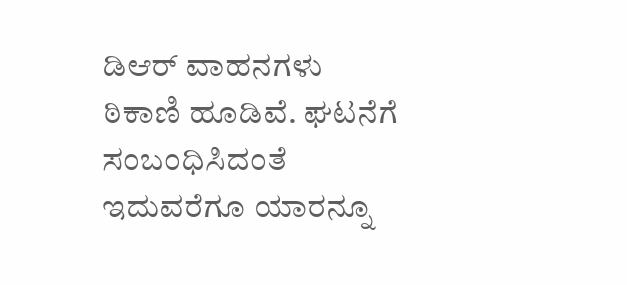ಡಿಆರ್ ವಾಹನಗಳು ಠಿಕಾಣಿ ಹೂಡಿವೆ. ಘಟನೆಗೆ ಸಂಬಂಧಿಸಿದಂತೆ ಇದುವರೆಗೂ ಯಾರನ್ನೂ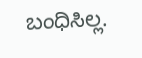ಬಂಧಿಸಿಲ್ಲ.